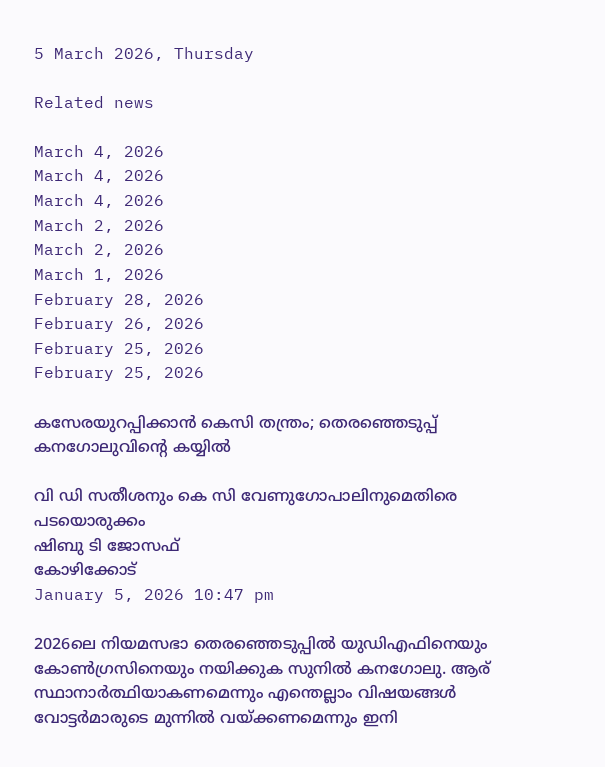5 March 2026, Thursday

Related news

March 4, 2026
March 4, 2026
March 4, 2026
March 2, 2026
March 2, 2026
March 1, 2026
February 28, 2026
February 26, 2026
February 25, 2026
February 25, 2026

കസേരയുറപ്പിക്കാന്‍ കെസി തന്ത്രം; തെരഞ്ഞെടുപ്പ് കനഗോലുവിന്റെ കയ്യില്‍

വി ഡി സതീശനും കെ സി വേണുഗോപാലിനുമെതിരെ പടയൊരുക്കം
ഷിബു ടി ജോസഫ്
കോഴിക്കോട്
January 5, 2026 10:47 pm

2026ലെ നിയമസഭാ തെരഞ്ഞെടുപ്പില്‍ യുഡിഎഫിനെയും കോണ്‍ഗ്രസിനെയും നയിക്കുക സുനില്‍ കനഗോലു. ആര് സ്ഥാനാര്‍ത്ഥിയാകണമെന്നും എന്തെല്ലാം വിഷയങ്ങള്‍ വോട്ടര്‍മാരുടെ മുന്നില്‍ വയ്ക്കണമെന്നും ഇനി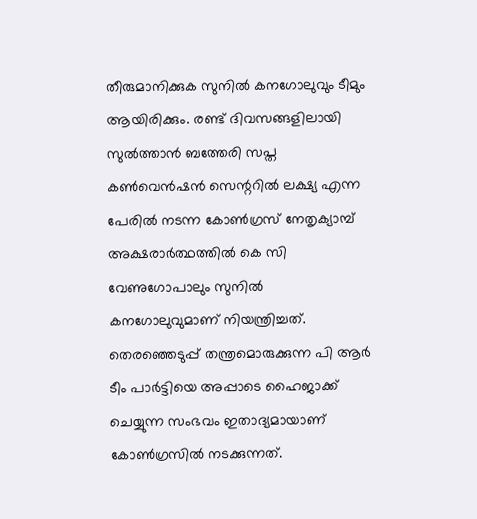തീരുമാനിക്കുക സുനില്‍ കനഗോലുവും ടീമും ആയിരിക്കും. രണ്ട് ദിവസങ്ങളിലായി സുല്‍ത്താന്‍ ബത്തേരി സപ്ത കണ്‍വെന്‍ഷന്‍ സെന്ററില്‍ ലക്ഷ്യ എന്ന പേരില്‍ നടന്ന കോണ്‍ഗ്രസ് നേതൃക്യാമ്പ് അക്ഷരാര്‍ത്ഥത്തില്‍ കെ സി വേണുഗോപാലും സുനില്‍ കനഗോലുവുമാണ് നിയന്ത്രിച്ചത്. തെരഞ്ഞെടുപ്പ് തന്ത്രമൊരുക്കുന്ന പി ആര്‍ ടീം പാര്‍ട്ടിയെ അപ്പാടെ ഹൈജാക്ക് ചെയ്യുന്ന സംഭവം ഇതാദ്യമായാണ് കോണ്‍ഗ്രസില്‍ നടക്കുന്നത്.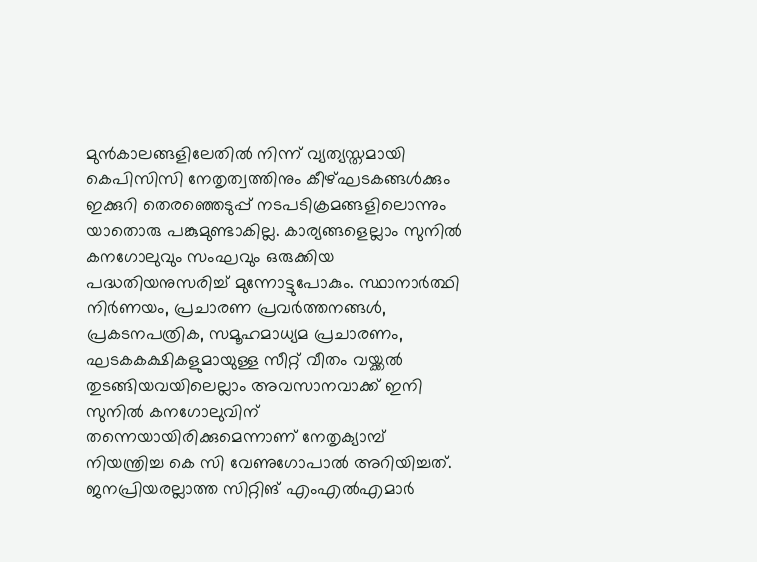മുന്‍കാലങ്ങളിലേതില്‍ നിന്ന് വ്യത്യസ്തമായി കെപിസിസി നേതൃത്വത്തിനും കീഴ്ഘടകങ്ങള്‍ക്കും ഇക്കുറി തെരഞ്ഞെടുപ്പ് നടപടിക്രമങ്ങളിലൊന്നും യാതൊരു പങ്കുമുണ്ടാകില്ല. കാര്യങ്ങളെല്ലാം സുനില്‍ കനഗോലുവും സംഘവും ഒരുക്കിയ പദ്ധതിയനുസരിച്ച് മുന്നോട്ടുപോകും. സ്ഥാനാര്‍ത്ഥി നിര്‍ണയം, പ്രചാരണ പ്രവര്‍ത്തനങ്ങള്‍, പ്രകടനപത്രിക, സമൂഹമാധ്യമ പ്രചാരണം, ഘടകകക്ഷികളുമായുള്ള സീറ്റ് വീതം വയ്ക്കല്‍ തുടങ്ങിയവയിലെല്ലാം അവസാനവാക്ക് ഇനി സുനില്‍ കനഗോലുവിന് തന്നെയായിരിക്കുമെന്നാണ് നേതൃക്യാമ്പ് നിയന്ത്രിച്ച കെ സി വേണുഗോപാല്‍ അറിയിച്ചത്.
ജനപ്രിയരല്ലാത്ത സിറ്റിങ് എംഎല്‍എമാര്‍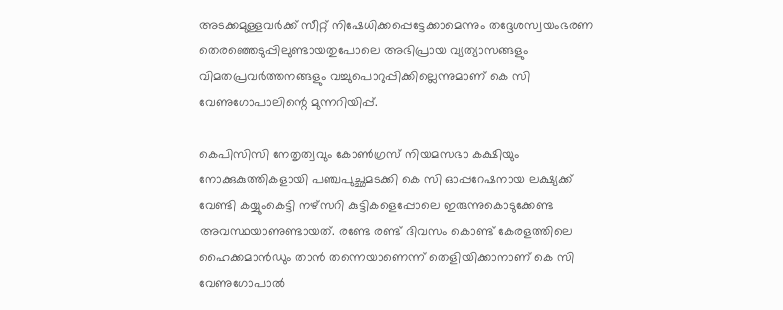അടക്കമുള്ളവര്‍ക്ക് സീറ്റ് നിഷേധിക്കപ്പെട്ടേക്കാമെന്നും തദ്ദേശസ്വയംഭരണ തെരഞ്ഞെടുപ്പിലുണ്ടായതുപോലെ അഭിപ്രായ വ്യത്യാസങ്ങളും വിമതപ്രവര്‍ത്തനങ്ങളും വച്ചുപൊറുപ്പിക്കില്ലെന്നുമാണ് കെ സി വേണുഗോപാലിന്റെ മുന്നറിയിപ്പ്.

കെപിസിസി നേതൃത്വവും കോണ്‍ഗ്രസ് നിയമസഭാ കക്ഷിയും നോക്കുകുത്തികളായി പഞ്ചപുച്ഛമടക്കി കെ സി ഓപ്പറേഷനായ ലക്ഷ്യക്ക് വേണ്ടി കയ്യുംകെട്ടി നഴ്സറി കുട്ടികളെപ്പോലെ ഇരുന്നുകൊടുക്കേണ്ട അവസ്ഥയാണുണ്ടായത്. രണ്ടേ രണ്ട് ദിവസം കൊണ്ട് കേരളത്തിലെ ഹൈക്കമാന്‍ഡും താന്‍ തന്നെയാണെന്ന് തെളിയിക്കാനാണ് കെ സി വേണുഗോപാല്‍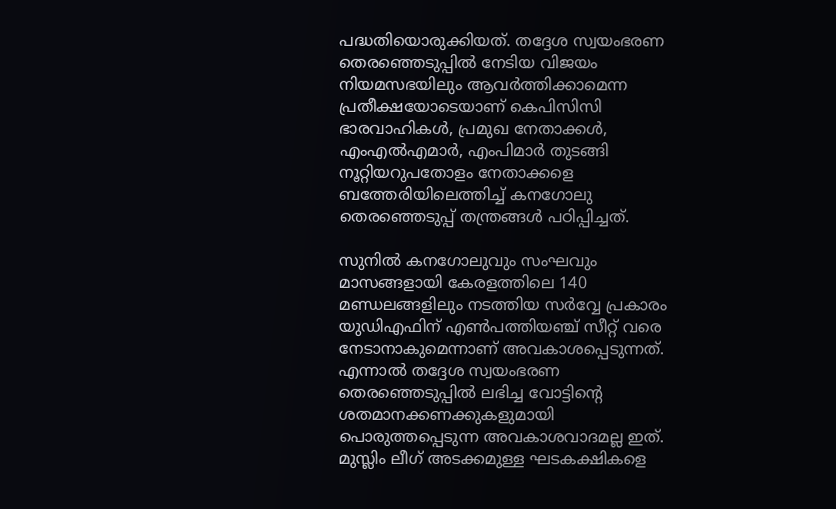പദ്ധതിയൊരുക്കിയത്. തദ്ദേശ സ്വയംഭരണ തെരഞ്ഞെടുപ്പില്‍ നേടിയ വിജയം നിയമസഭയിലും ആവര്‍ത്തിക്കാമെന്ന പ്രതീക്ഷയോടെയാണ് കെപിസിസി ഭാരവാഹികള്‍, പ്രമുഖ നേതാക്കള്‍, എംഎല്‍എമാര്‍, എംപിമാര്‍ തുടങ്ങി നൂറ്റിയറുപതോളം നേതാക്കളെ ബത്തേരിയിലെത്തിച്ച് കനഗോലു തെരഞ്ഞെടുപ്പ് തന്ത്രങ്ങള്‍ പഠിപ്പിച്ചത്.

സുനില്‍ കനഗോലുവും സംഘവും മാസങ്ങളായി കേരളത്തിലെ 140 മണ്ഡലങ്ങളിലും നടത്തിയ സര്‍വ്വേ പ്രകാരം യുഡിഎഫിന് എണ്‍പത്തിയഞ്ച് സീറ്റ് വരെ നേടാനാകുമെന്നാണ് അവകാശപ്പെടുന്നത്. എന്നാല്‍ തദ്ദേശ സ്വയംഭരണ തെരഞ്ഞെടുപ്പില്‍ ലഭിച്ച വോട്ടിന്റെ ശതമാനക്കണക്കുകളുമായി പൊരുത്തപ്പെടുന്ന അവകാശവാദമല്ല ഇത്. മുസ്ലിം ലീഗ് അടക്കമുള്ള ഘടകക്ഷികളെ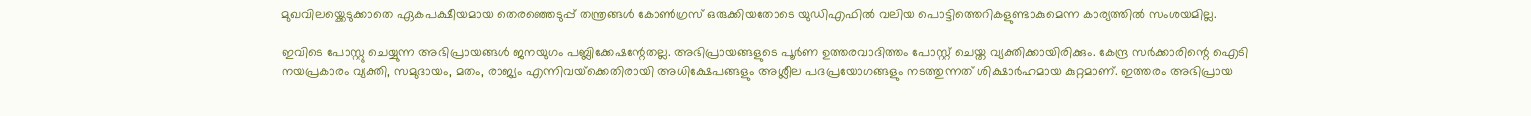മുഖവിലയ്ക്കെടുക്കാതെ ഏകപക്ഷീയമായ തെരഞ്ഞെടുപ്പ് തന്ത്രങ്ങള്‍ കോണ്‍ഗ്രസ് ഒരുക്കിയതോടെ യുഡിഎഫില്‍ വലിയ പൊട്ടിത്തെറികളുണ്ടാകുമെന്ന കാര്യത്തില്‍ സംശയമില്ല.

ഇവിടെ പോസ്റ്റു ചെയ്യുന്ന അഭിപ്രായങ്ങള്‍ ജനയുഗം പബ്ലിക്കേഷന്റേതല്ല. അഭിപ്രായങ്ങളുടെ പൂര്‍ണ ഉത്തരവാദിത്തം പോസ്റ്റ് ചെയ്ത വ്യക്തിക്കായിരിക്കും. കേന്ദ്ര സര്‍ക്കാരിന്റെ ഐടി നയപ്രകാരം വ്യക്തി, സമുദായം, മതം, രാജ്യം എന്നിവയ്‌ക്കെതിരായി അധിക്ഷേപങ്ങളും അശ്ലീല പദപ്രയോഗങ്ങളും നടത്തുന്നത് ശിക്ഷാര്‍ഹമായ കുറ്റമാണ്. ഇത്തരം അഭിപ്രായ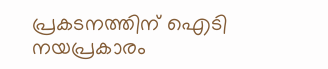പ്രകടനത്തിന് ഐടി നയപ്രകാരം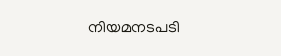നിയമനടപടി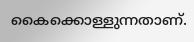കൈക്കൊള്ളുന്നതാണ്.